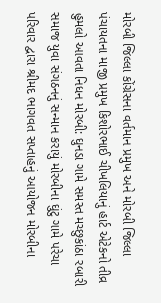મોરબી જિલ્લા કોંગ્રેસના વર્તમાન પ્રમુખ અને મોરબી જિલ્લા પંચાયતના માજી પ્રમુખ કિશોરભાઈ ચીખલિયાનું હાર્ટ એટેકનો તીવ્ર હુમલો આવતા નિધન મોરબી: ઘુનડા ગામે સમસ્ત મચ્છુકાંઠા રબારી સમાજ યુવા સંગઠનનું સન્માન કરાયું મોરબીના ઘુંટુ ગામે પરેચા પરિવાર દ્વારા શ્રીમદ ભાગવત સપ્તાહનું આયોજન મોરબીના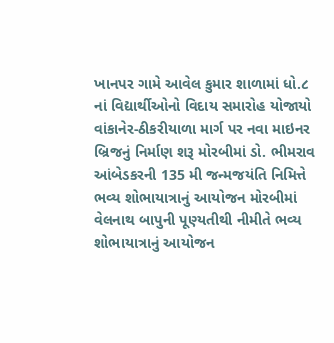ખાનપર ગામે આવેલ કુમાર શાળામાં ધો.૮ નાં વિદ્યાર્થીઓનો વિદાય સમારોહ યોજાયો વાંકાનેર-ઠીકરીયાળા માર્ગ પર નવા માઇનર બ્રિજનું નિર્માણ શરૂ મોરબીમાં ડો. ભીમરાવ આંબેડકરની 135 મી જન્મજયંતિ નિમિત્તે ભવ્ય શોભાયાત્રાનું આયોજન મોરબીમાં વેલનાથ બાપુની પૂણ્યતીથી નીમીતે ભવ્ય શોભાયાત્રાનું આયોજન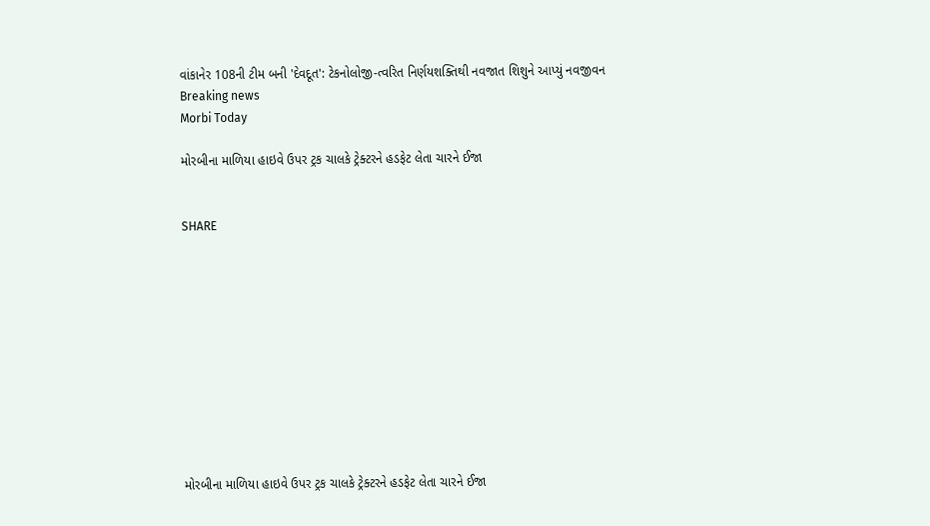વાંકાનેર 108ની ટીમ બની 'દેવદૂત': ટેકનોલોજી-ત્વરિત નિર્ણયશક્તિથી નવજાત શિશુને આપ્યું નવજીવન
Breaking news
Morbi Today

મોરબીના માળિયા હાઇવે ઉપર ટ્રક ચાલકે ટ્રેક્ટરને હડફેટ લેતા ચારને ઈજા


SHARE











મોરબીના માળિયા હાઇવે ઉપર ટ્રક ચાલકે ટ્રેક્ટરને હડફેટ લેતા ચારને ઈજા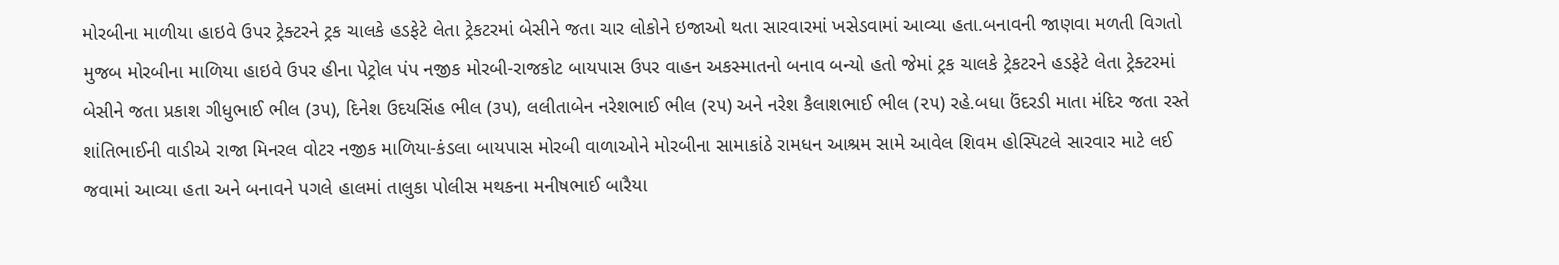મોરબીના માળીયા હાઇવે ઉપર ટ્રેક્ટરને ટ્રક ચાલકે હડફેટે લેતા ટ્રેકટરમાં બેસીને જતા ચાર લોકોને ઇજાઓ થતા સારવારમાં ખસેડવામાં આવ્યા હતા.બનાવની જાણવા મળતી વિગતો મુજબ મોરબીના માળિયા હાઇવે ઉપર હીના પેટ્રોલ પંપ નજીક મોરબી-રાજકોટ બાયપાસ ઉપર વાહન અકસ્માતનો બનાવ બન્યો હતો જેમાં ટ્રક ચાલકે ટ્રેકટરને હડફેટે લેતા ટ્રેક્ટરમાં બેસીને જતા પ્રકાશ ગીધુભાઈ ભીલ (૩૫), દિનેશ ઉદયસિંહ ભીલ (૩૫), લલીતાબેન નરેશભાઈ ભીલ (૨૫) અને નરેશ કૈલાશભાઈ ભીલ (૨૫) રહે.બધા ઉંદરડી માતા મંદિર જતા રસ્તે શાંતિભાઈની વાડીએ રાજા મિનરલ વોટર નજીક માળિયા-કંડલા બાયપાસ મોરબી વાળાઓને મોરબીના સામાકાંઠે રામધન આશ્રમ સામે આવેલ શિવમ હોસ્પિટલે સારવાર માટે લઈ જવામાં આવ્યા હતા અને બનાવને પગલે હાલમાં તાલુકા પોલીસ મથકના મનીષભાઈ બારૈયા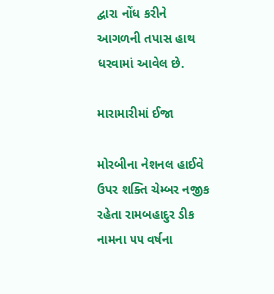દ્વારા નોંધ કરીને આગળની તપાસ હાથ ધરવામાં આવેલ છે.

મારામારીમાં ઈજા

મોરબીના નેશનલ હાઈવે ઉપર શક્તિ ચેમ્બર નજીક રહેતા રામબહાદુર ડીક નામના ૫૫ વર્ષના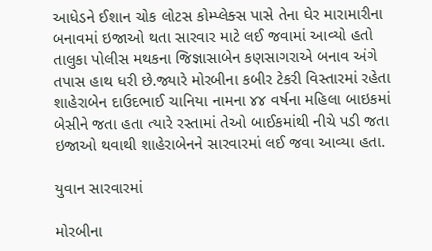આધેડને ઈશાન ચોક લોટસ કોમ્પ્લેક્સ પાસે તેના ઘેર મારામારીના બનાવમાં ઇજાઓ થતા સારવાર માટે લઈ જવામાં આવ્યો હતો તાલુકા પોલીસ મથકના જિજ્ઞાસાબેન કણસાગરાએ બનાવ અંગે તપાસ હાથ ધરી છે.જ્યારે મોરબીના કબીર ટેકરી વિસ્તારમાં રહેતા શાહેરાબેન દાઉદભાઈ ચાનિયા નામના ૪૪ વર્ષના મહિલા બાઇકમાં બેસીને જતા હતા ત્યારે રસ્તામાં તેઓ બાઈકમાંથી નીચે પડી જતા ઇજાઓ થવાથી શાહેરાબેનને સારવારમાં લઈ જવા આવ્યા હતા.

યુવાન સારવારમાં

મોરબીના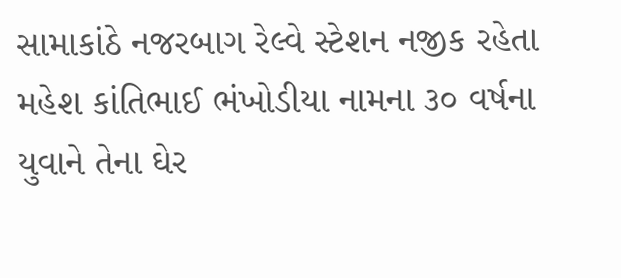સામાકાંઠે નજરબાગ રેલ્વે સ્ટેશન નજીક રહેતા મહેશ કાંતિભાઈ ભંખોડીયા નામના ૩૦ વર્ષના યુવાને તેના ઘેર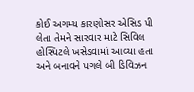કોઈ અગમ્ય કારણોસર એસિડ પી લેતા તેમને સારવાર માટે સિવિલ હોસ્પિટલે ખસેડવામાં આવ્યા હતા અને બનાવને પગલે બી ડિવિઝન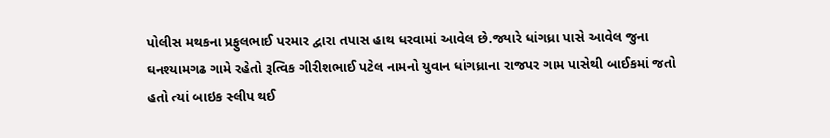પોલીસ મથકના પ્રફુલભાઈ પરમાર દ્વારા તપાસ હાથ ધરવામાં આવેલ છે.જ્યારે ધાંગધ્રા પાસે આવેલ જુના ઘનશ્યામગઢ ગામે રહેતો રૂત્વિક ગીરીશભાઈ પટેલ નામનો યુવાન ધાંગધ્રાના રાજપર ગામ પાસેથી બાઈકમાં જતો હતો ત્યાં બાઇક સ્લીપ થઈ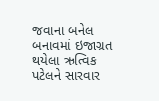જવાના બનેલ બનાવમાં ઇજાગ્રત થયેલા ઋત્વિક પટેલને સારવાર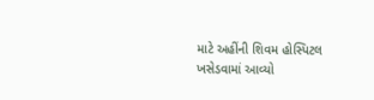માટે અહીંની શિવમ હોસ્પિટલ ખસેડવામાં આવ્યો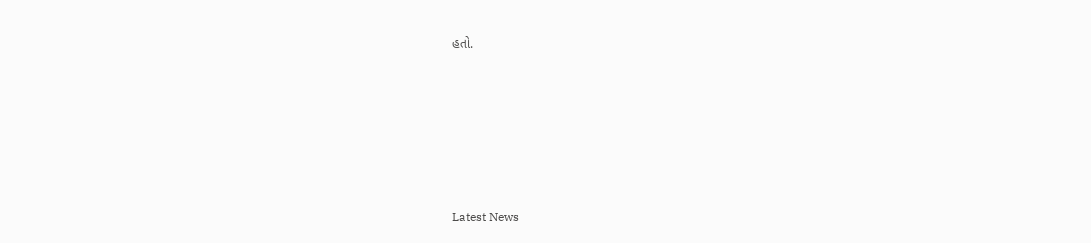હતો.






Latest News